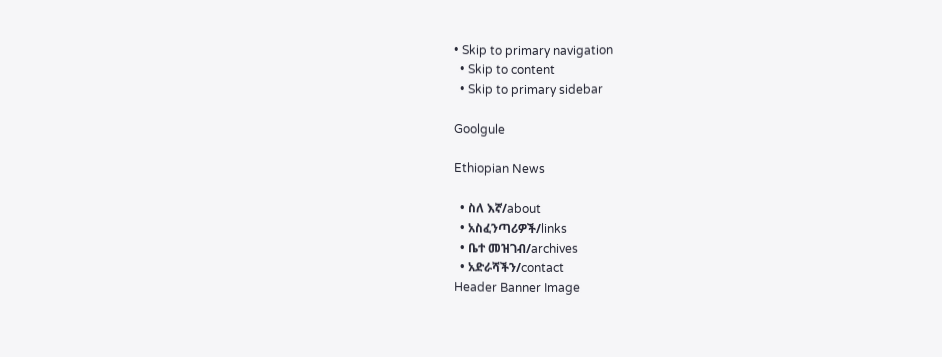• Skip to primary navigation
  • Skip to content
  • Skip to primary sidebar

Goolgule

Ethiopian News

  • ስለ እኛ/about
  • አስፈንጣሪዎች/links
  • ቤተ መዝገብ/archives
  • አድራሻችን/contact
Header Banner Image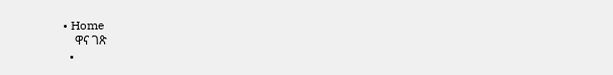• Home
    ዋና ገጽ
  •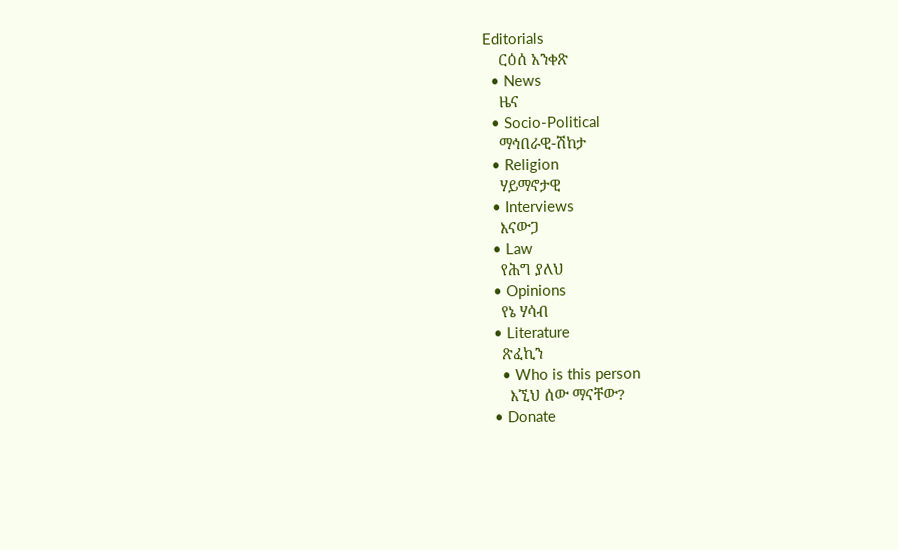Editorials
    ርዕሰ አንቀጽ
  • News
    ዜና
  • Socio-Political
    ማኅበራዊ-ሽከታ
  • Religion
    ሃይማኖታዊ
  • Interviews
    እናውጋ
  • Law
    የሕግ ያለህ
  • Opinions
    የኔ ሃሳብ
  • Literature
    ጽፈኪን
    • Who is this person
      እኚህ ሰው ማናቸው?
  • Donate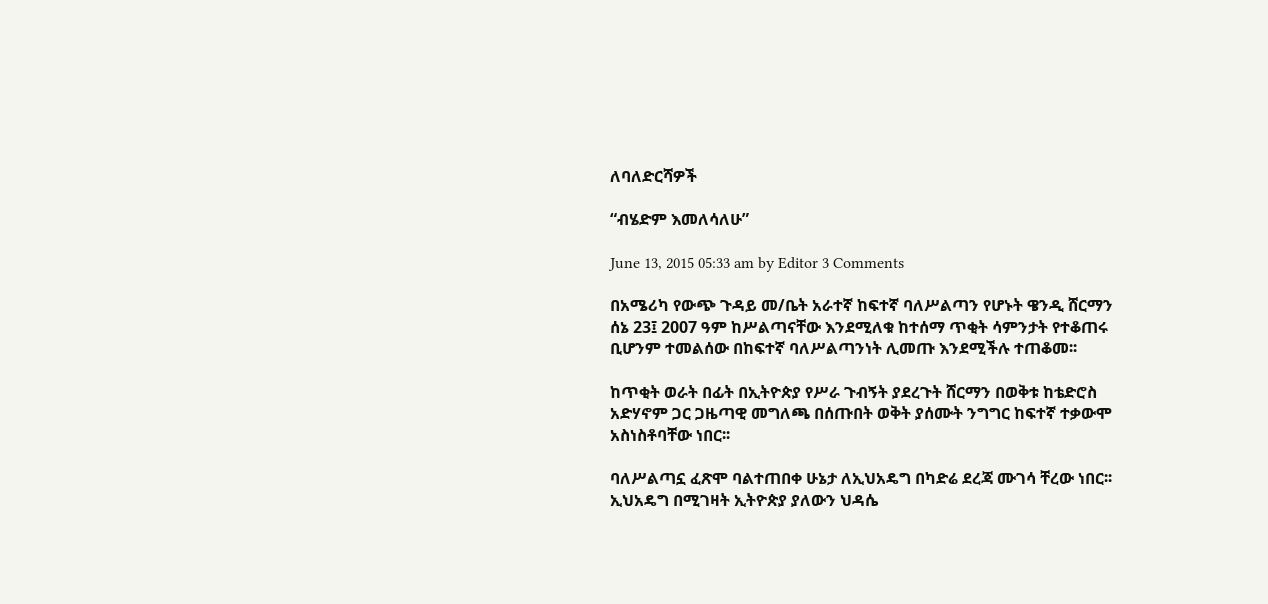ለባለድርሻዎች

“ብሄድም እመለሳለሁ”

June 13, 2015 05:33 am by Editor 3 Comments

በአሜሪካ የውጭ ጉዳይ መ/ቤት አራተኛ ከፍተኛ ባለሥልጣን የሆኑት ዌንዲ ሸርማን ሰኔ 23፤ 2007 ዓም ከሥልጣናቸው እንደሚለቁ ከተሰማ ጥቂት ሳምንታት የተቆጠሩ ቢሆንም ተመልሰው በከፍተኛ ባለሥልጣንነት ሊመጡ እንደሚችሉ ተጠቆመ፡፡

ከጥቂት ወራት በፊት በኢትዮጵያ የሥራ ጉብኝት ያደረጉት ሸርማን በወቅቱ ከቴድሮስ አድሃኖም ጋር ጋዜጣዊ መግለጫ በሰጡበት ወቅት ያሰሙት ንግግር ከፍተኛ ተቃውሞ አስነስቶባቸው ነበር፡፡

ባለሥልጣኗ ፈጽሞ ባልተጠበቀ ሁኔታ ለኢህአዴግ በካድሬ ደረጃ ሙገሳ ቸረው ነበር፡፡ ኢህአዴግ በሚገዛት ኢትዮጵያ ያለውን ህዳሴ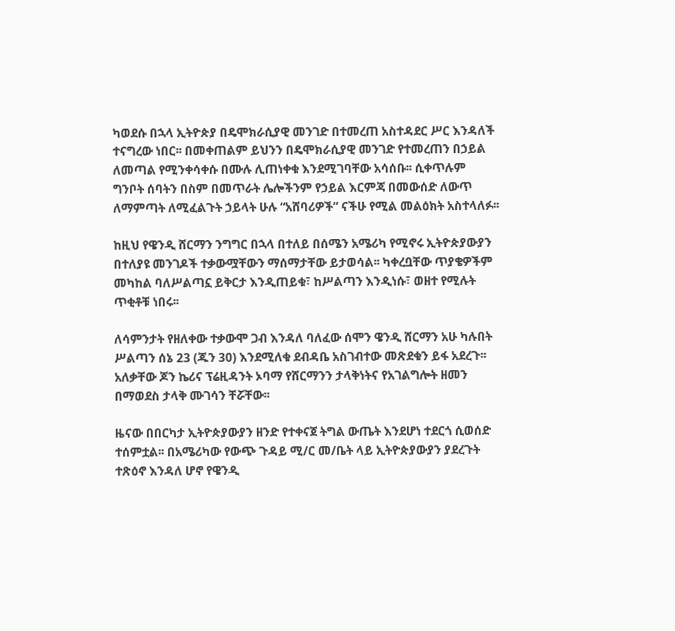ካወደሱ በኋላ ኢትዮጵያ በዴሞክራሲያዊ መንገድ በተመረጠ አስተዳደር ሥር እንዳለች ተናግረው ነበር፡፡ በመቀጠልም ይህንን በዴሞክራሲያዊ መንገድ የተመረጠን በኃይል ለመጣል የሚንቀሳቀሱ በሙሉ ሊጠነቀቁ እንደሚገባቸው አሳሰቡ፡፡ ሲቀጥሉም ግንቦት ሰባትን በስም በመጥራት ሌሎችንም የኃይል እርምጃ በመውሰድ ለውጥ ለማምጣት ለሚፈልጉት ኃይላት ሁሉ “አሸባሪዎች” ናችሁ የሚል መልዕክት አስተላለፉ፡፡

ከዚህ የዌንዲ ሸርማን ንግግር በኋላ በተለይ በሰሜን አሜሪካ የሚኖሩ ኢትዮጵያውያን በተለያዩ መንገዶች ተቃውሟቸውን ማሰማታቸው ይታወሳል፡፡ ካቀረቧቸው ጥያቄዎችም መካከል ባለሥልጣኗ ይቅርታ እንዲጠይቁ፣ ከሥልጣን እንዲነሱ፣ ወዘተ የሚሉት ጥቂቶቹ ነበሩ፡፡

ለሳምንታት የዘለቀው ተቃውሞ ጋብ እንዳለ ባለፈው ሰሞን ዌንዲ ሸርማን አሁ ካሉበት ሥልጣን ሰኔ 23 (ጁን 30) እንደሚለቁ ደብዳቤ አስገብተው መጽደቁን ይፋ አደረጉ፡፡ አለቃቸው ጆን ኬሪና ፕሬዚዳንት ኦባማ የሸርማንን ታላቅነትና የአገልግሎት ዘመን በማወደስ ታላቅ ሙገሳን ቸሯቸው፡፡

ዜናው በበርካታ ኢትዮጵያውያን ዘንድ የተቀናጀ ትግል ውጤት እንደሆነ ተደርጎ ሲወሰድ ተሰምቷል፡፡ በአሜሪካው የውጭ ጉዳይ ሚ/ር መ/ቤት ላይ ኢትዮጵያውያን ያደረጉት ተጽዕኖ እንዳለ ሆኖ የዌንዲ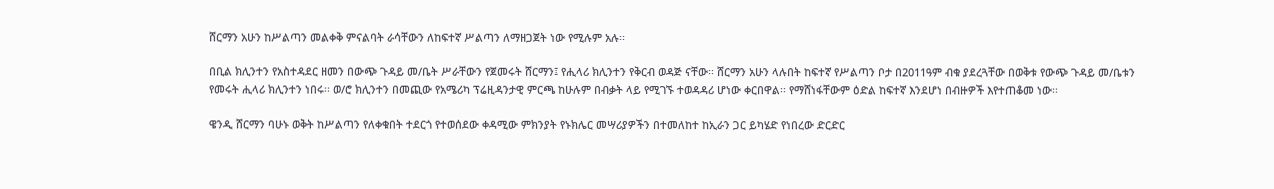ሸርማን አሁን ከሥልጣን መልቀቅ ምናልባት ራሳቸውን ለከፍተኛ ሥልጣን ለማዘጋጀት ነው የሚሉም አሉ፡፡

በቢል ክሊንተን የአስተዳደር ዘመን በውጭ ጉዳይ መ/ቤት ሥራቸውን የጀመሩት ሸርማን፤ የሒላሪ ክሊንተን የቅርብ ወዳጅ ናቸው፡፡ ሸርማን አሁን ላሉበት ከፍተኛ የሥልጣን ቦታ በ2011ዓም ብቁ ያደረጓቸው በወቅቱ የውጭ ጉዳይ መ/ቤቱን የመሩት ሒላሪ ክሊንተን ነበሩ፡፡ ወ/ሮ ክሊንተን በመጪው የአሜሪካ ፕሬዚዳንታዊ ምርጫ ከሁሉም በብቃት ላይ የሚገኙ ተወዳዳሪ ሆነው ቀርበዋል፡፡ የማሸነፋቸውም ዕድል ከፍተኛ እንደሆነ በብዙዎች እየተጠቆመ ነው፡፡

ዌንዲ ሸርማን ባሁኑ ወቅት ከሥልጣን የለቀቁበት ተደርጎ የተወሰደው ቀዳሚው ምክንያት የኑክሌር መሣሪያዎችን በተመለከተ ከኢራን ጋር ይካሄድ የነበረው ድርድር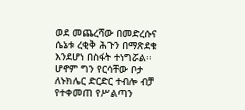ወደ መጨረሻው በመድረሱና ሴኔቱ ረቂቅ ሕጉን በማጽደቁ እንደሆነ በስፋት ተነግሯል፡፡ ሆኖም ግን የርሳቸው ቦታ ለኑክሌር ድርድር ተብሎ ብቻ የተቀመጠ የሥልጣን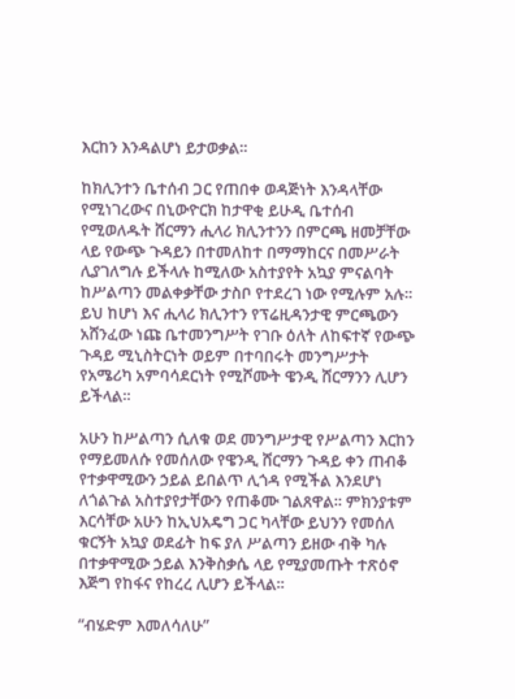እርከን እንዳልሆነ ይታወቃል፡፡

ከክሊንተን ቤተሰብ ጋር የጠበቀ ወዳጅነት እንዳላቸው የሚነገረውና በኒውዮርክ ከታዋቂ ይሁዲ ቤተሰብ የሚወለዱት ሸርማን ሒላሪ ክሊንተንን በምርጫ ዘመቻቸው ላይ የውጭ ጉዳይን በተመለከተ በማማከርና በመሥራት ሊያገለግሉ ይችላሉ ከሚለው አስተያየት አኳያ ምናልባት ከሥልጣን መልቀቃቸው ታስቦ የተደረገ ነው የሚሉም አሉ፡፡ ይህ ከሆነ እና ሒላሪ ክሊንተን የፕሬዚዳንታዊ ምርጫውን አሸንፈው ነጩ ቤተመንግሥት የገቡ ዕለት ለከፍተኛ የውጭ ጉዳይ ሚኒስትርነት ወይም በተባበሩት መንግሥታት የአሜሪካ አምባሳደርነት የሚሾሙት ዌንዲ ሸርማንን ሊሆን ይችላል፡፡

አሁን ከሥልጣን ሲለቁ ወደ መንግሥታዊ የሥልጣን እርከን የማይመለሱ የመሰለው የዌንዲ ሸርማን ጉዳይ ቀን ጠብቆ የተቃዋሚውን ኃይል ይበልጥ ሊጎዳ የሚችል እንደሆነ ለጎልጉል አስተያየታቸውን የጠቆሙ ገልጸዋል፡፡ ምክንያቱም እርሳቸው አሁን ከኢህአዴግ ጋር ካላቸው ይህንን የመሰለ ቁርኝት አኳያ ወደፊት ከፍ ያለ ሥልጣን ይዘው ብቅ ካሉ በተቃዋሚው ኃይል እንቅስቃሴ ላይ የሚያመጡት ተጽዕኖ እጅግ የከፋና የከረረ ሊሆን ይችላል፡፡

“ብሄድም እመለሳለሁ”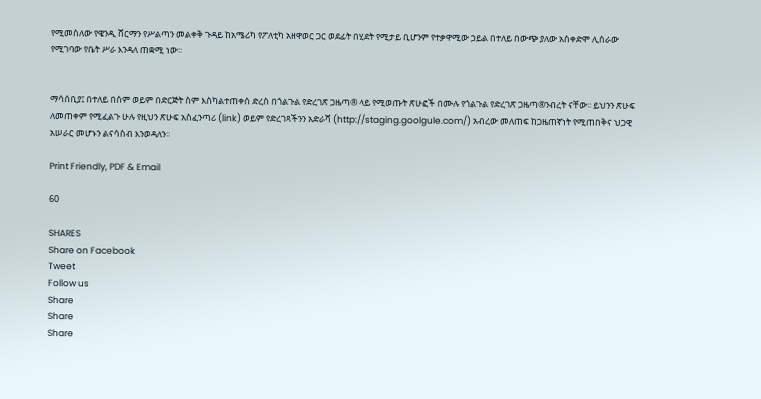የሚመስለው የዌንዲ ሸርማን የሥልጣን መልቀቅ ጉዳይ ከአሜሪካ የፖለቲካ አዘዋወር ጋር ወደፊት በሂደት የሚታይ ቢሆንም የተቃዋሚው ኃይል በተለይ በውጭ ያለው አስቀድሞ ሊሰራው የሚገባው የቤት ሥራ እንዳለ ጠቋሚ ነው፡፡


ማሳሰቢያ፤ በተለይ በስም ወይም በድርጅት ስም እስካልተጠቀሰ ድረስ በጎልጉል የድረገጽ ጋዜጣ® ላይ የሚወጡት ጽሁፎች በሙሉ የጎልጉል የድረገጽ ጋዜጣ®ንብረት ናቸው፡፡ ይህንን ጽሁፍ ለመጠቀም የሚፈልጉ ሁሉ የዚህን ጽሁፍ አስፈንጣሪ (link) ወይም የድረገጻችንን አድራሻ (http://staging.goolgule.com/) አብረው መለጠፍ ከጋዜጠኛነት የሚጠበቅና ህጋዊ አሠራር መሆኑን ልናሳስብ እንወዳለን፡፡

Print Friendly, PDF & Email

60

SHARES
Share on Facebook
Tweet
Follow us
Share
Share
Share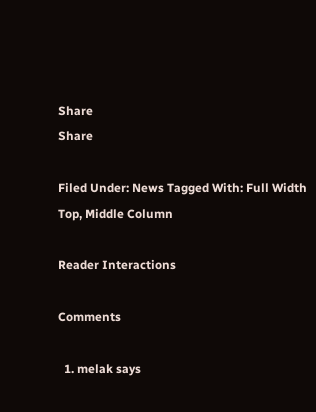Share
Share

Filed Under: News Tagged With: Full Width Top, Middle Column

Reader Interactions

Comments

  1. melak says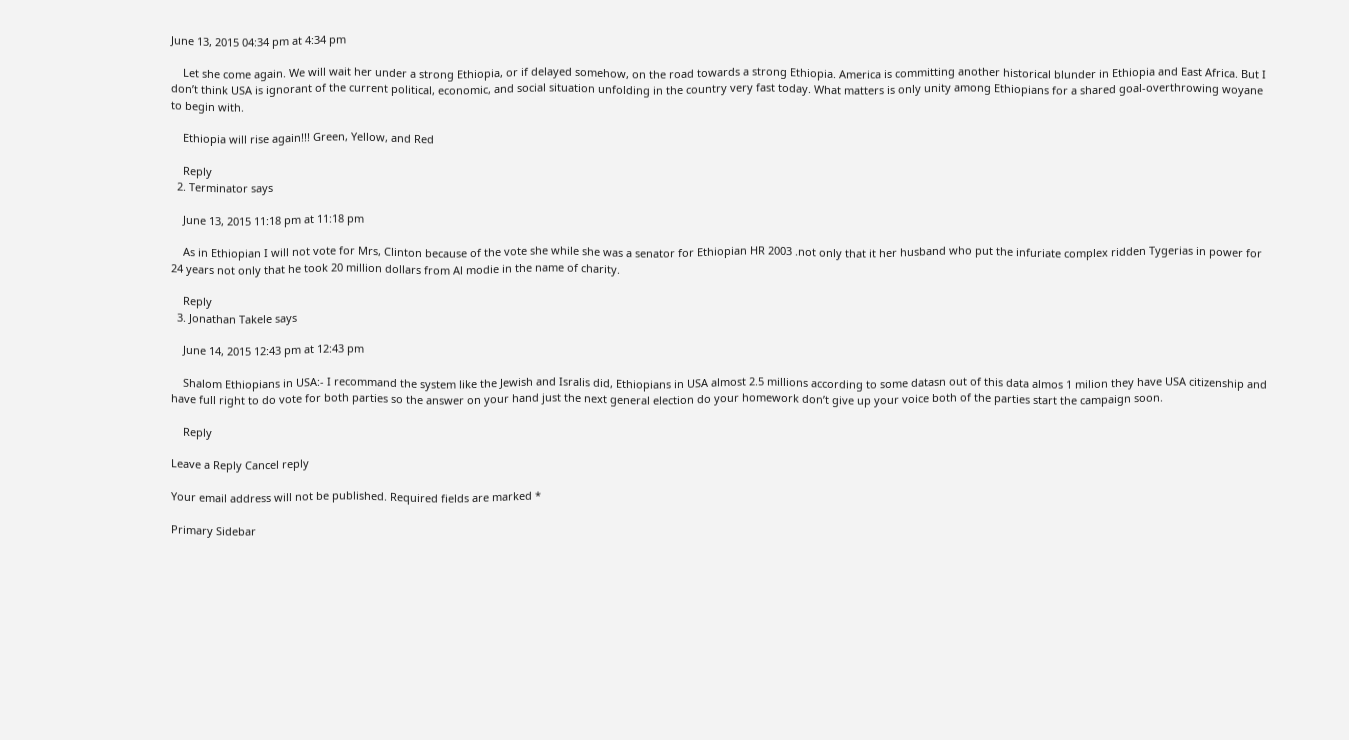June 13, 2015 04:34 pm at 4:34 pm

    Let she come again. We will wait her under a strong Ethiopia, or if delayed somehow, on the road towards a strong Ethiopia. America is committing another historical blunder in Ethiopia and East Africa. But I don’t think USA is ignorant of the current political, economic, and social situation unfolding in the country very fast today. What matters is only unity among Ethiopians for a shared goal-overthrowing woyane to begin with.

    Ethiopia will rise again!!! Green, Yellow, and Red

    Reply
  2. Terminator says

    June 13, 2015 11:18 pm at 11:18 pm

    As in Ethiopian I will not vote for Mrs, Clinton because of the vote she while she was a senator for Ethiopian HR 2003 .not only that it her husband who put the infuriate complex ridden Tygerias in power for 24 years not only that he took 20 million dollars from Al modie in the name of charity.

    Reply
  3. Jonathan Takele says

    June 14, 2015 12:43 pm at 12:43 pm

    Shalom Ethiopians in USA:- I recommand the system like the Jewish and Isralis did, Ethiopians in USA almost 2.5 millions according to some datasn out of this data almos 1 milion they have USA citizenship and have full right to do vote for both parties so the answer on your hand just the next general election do your homework don’t give up your voice both of the parties start the campaign soon.

    Reply

Leave a Reply Cancel reply

Your email address will not be published. Required fields are marked *

Primary Sidebar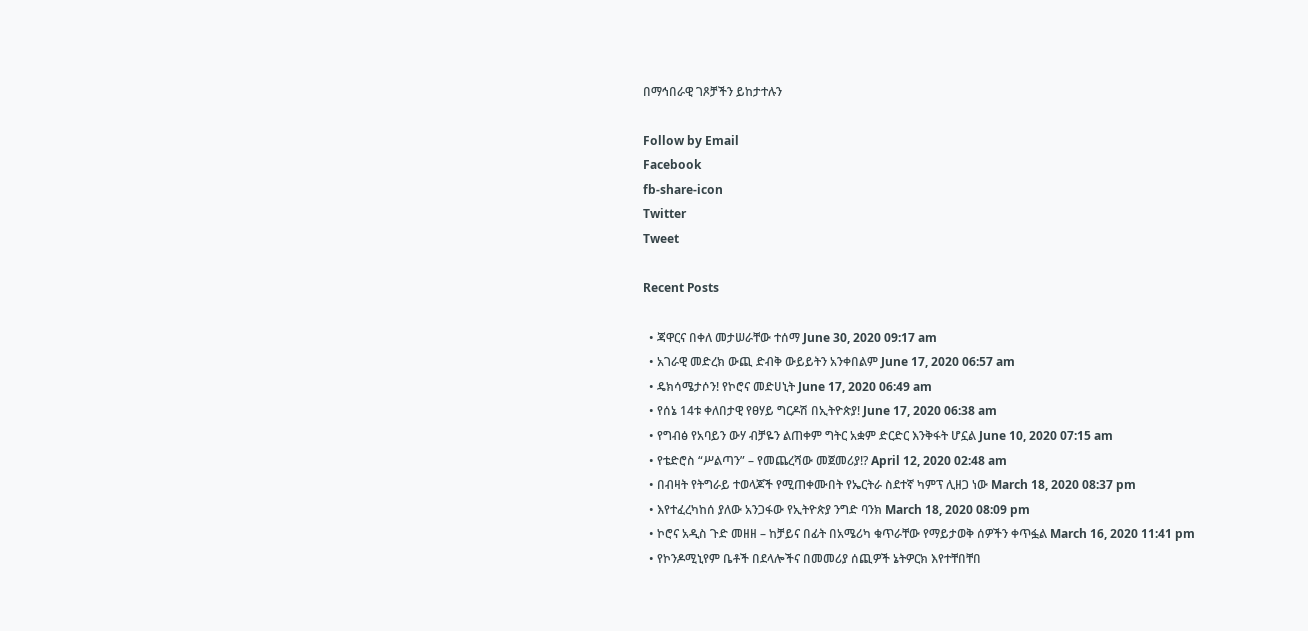በማኅበራዊ ገጾቻችን ይከታተሉን

Follow by Email
Facebook
fb-share-icon
Twitter
Tweet

Recent Posts

  • ጃዋርና በቀለ መታሠራቸው ተሰማ June 30, 2020 09:17 am
  • አገራዊ መድረክ ውጪ ድብቅ ውይይትን አንቀበልም June 17, 2020 06:57 am
  • ዴክሳሜታሶን! የኮሮና መድሀኒት June 17, 2020 06:49 am
  • የሰኔ 14ቱ ቀለበታዊ የፀሃይ ግርዶሽ በኢትዮጵያ! June 17, 2020 06:38 am
  • የግብፅ የአባይን ውሃ ብቻዬን ልጠቀም ግትር አቋም ድርድር እንቅፋት ሆኗል June 10, 2020 07:15 am
  • የቴድሮስ “ሥልጣን” – የመጨረሻው መጀመሪያ!? April 12, 2020 02:48 am
  • በብዛት የትግራይ ተወላጆች የሚጠቀሙበት የኤርትራ ስደተኛ ካምፕ ሊዘጋ ነው March 18, 2020 08:37 pm
  • እየተፈረካከሰ ያለው አንጋፋው የኢትዮጵያ ንግድ ባንክ March 18, 2020 08:09 pm
  • ኮሮና አዲስ ጉድ መዘዘ – ከቻይና በፊት በአሜሪካ ቁጥራቸው የማይታወቅ ሰዎችን ቀጥፏል March 16, 2020 11:41 pm
  • የኮንዶሚኒየም ቤቶች በደላሎችና በመመሪያ ሰጪዎች ኔትዎርክ እየተቸበቸበ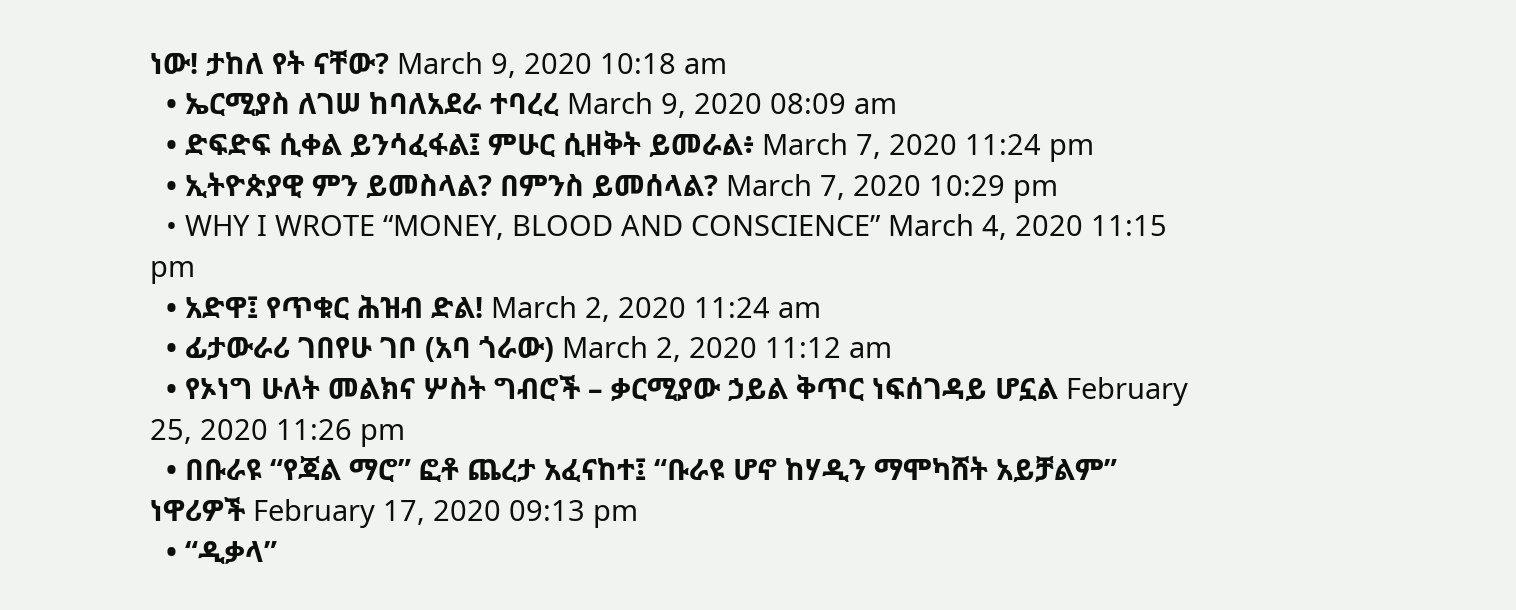ነው! ታከለ የት ናቸው? March 9, 2020 10:18 am
  • ኤርሚያስ ለገሠ ከባለአደራ ተባረረ March 9, 2020 08:09 am
  • ድፍድፍ ሲቀል ይንሳፈፋል፤ ምሁር ሲዘቅት ይመራል፥ March 7, 2020 11:24 pm
  • ኢትዮጵያዊ ምን ይመስላል? በምንስ ይመሰላል? March 7, 2020 10:29 pm
  • WHY I WROTE “MONEY, BLOOD AND CONSCIENCE” March 4, 2020 11:15 pm
  • አድዋ፤ የጥቁር ሕዝብ ድል! March 2, 2020 11:24 am
  • ፊታውራሪ ገበየሁ ገቦ (አባ ጎራው) March 2, 2020 11:12 am
  • የኦነግ ሁለት መልክና ሦስት ግብሮች – ቃርሚያው ኃይል ቅጥር ነፍሰገዳይ ሆኗል February 25, 2020 11:26 pm
  • በቡራዩ “የጃል ማሮ” ፎቶ ጨረታ አፈናከተ፤ “ቡራዩ ሆኖ ከሃዲን ማሞካሸት አይቻልም” ነዋሪዎች February 17, 2020 09:13 pm
  • “ዲቃላ”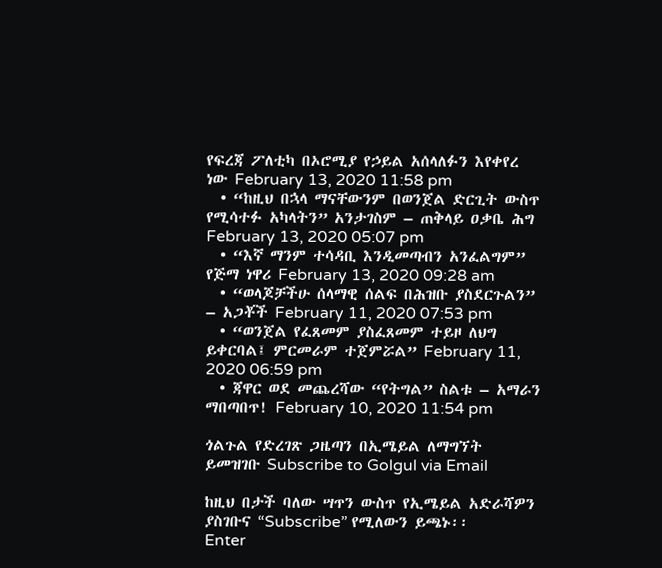የፍረጃ ፖለቲካ በኦሮሚያ የኃይል አሰላለፉን እየቀየረ ነው February 13, 2020 11:58 pm
  • “ከዚህ በኋላ ማናቸውንም በወንጀል ድርጊት ውስጥ የሚሳተፉ አካላትን” አንታገስም – ጠቅላይ ዐቃቤ ሕግ February 13, 2020 05:07 pm
  • “እኛ ማንም ተሳዳቢ እንዲመጣብን አንፈልግም” የጅማ ነዋሪ February 13, 2020 09:28 am
  • “ወላጆቻችሁ ሰላማዊ ሰልፍ በሕዝቡ ያስደርጉልን” – አጋቾች February 11, 2020 07:53 pm
  • “ወንጀል የፈጸመም ያስፈጸመም ተይዞ ለህግ ይቀርባል፤ ምርመራም ተጀምሯል” February 11, 2020 06:59 pm
  • ጃዋር ወደ መጨረሻው “የትግል” ስልቱ – አማራን ማበጣበጥ! February 10, 2020 11:54 pm

ጎልጉል የድረገጽ ጋዜጣን በኢሜይል ለማግኘት ይመዝገቡ Subscribe to Golgul via Email

ከዚህ በታች ባለው ሣጥን ውስጥ የኢሜይል አድራሻዎን ያስገቡና “Subscribe” የሚለውን ይጫኑ፡፡
Enter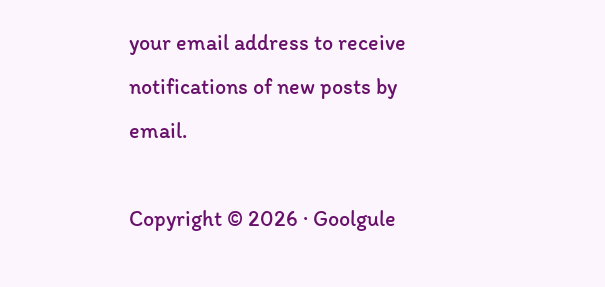your email address to receive notifications of new posts by email.

Copyright © 2026 · Goolgule